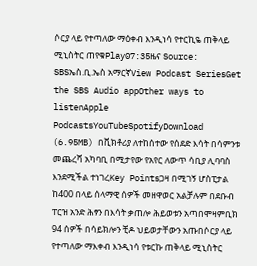ሶርያ ላይ የተጣለው ማዕቀብ እንዲነሳ የተርኪዬ ጠቅላይ ሚኒስትር ጠየቁPlay07:35ዜና Source: SBSኤስ.ቢ.ኤስ አማርኛView Podcast SeriesGet the SBS Audio appOther ways to listenApple PodcastsYouTubeSpotifyDownload (6.95MB) በቪክቶሪያ ለተከሰተው የሰደድ እሳት በሳምንቱ መጨረሻ አካባቢ በሚታየው የአየር ለውጥ ሳቢያ ሊባባስ እንደሚችል ተነገረKey Pointsጋዛ በሚገኝ ሆስፒታል ከ400 በላይ ሰላማዊ ሰዎች መዘዋወር አልቻሉም በደቡብ ፐርዝ አንድ ሕፃን በእሳት ቃጠሎ ሕይወቱን አጣበሞዛምቢክ 94 ሰዎች በሳይክሎን ቺዶ ህይወታቸውን አጡበሶርያ ላይ የተጣለው ማእቀብ እንዲነሳ የቱርኩ ጠቅላይ ሚኒስትር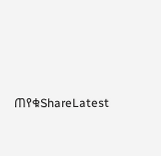ጠየቁShareLatest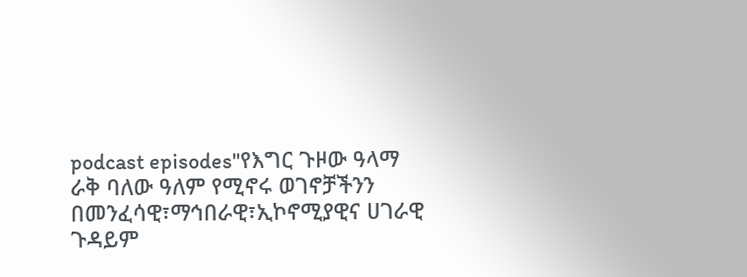podcast episodes"የእግር ጉዞው ዓላማ ራቅ ባለው ዓለም የሚኖሩ ወገኖቻችንን በመንፈሳዊ፣ማኅበራዊ፣ኢኮኖሚያዊና ሀገራዊ ጉዳይም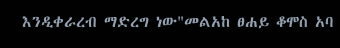እንዲቀራረብ ማድረግ ነው"መልአከ ፀሐይ ቆሞስ አባ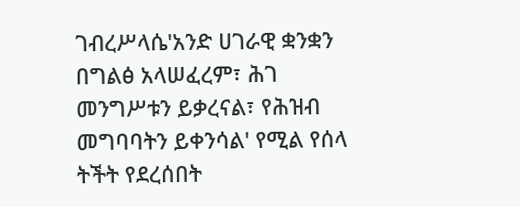ገብረሥላሴ'አንድ ሀገራዊ ቋንቋን በግልፅ አላሠፈረም፣ ሕገ መንግሥቱን ይቃረናል፣ የሕዝብ መግባባትን ይቀንሳል' የሚል የሰላ ትችት የደረሰበት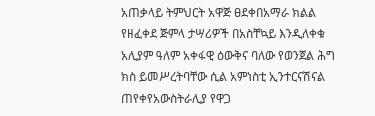አጠቃላይ ትምህርት አዋጅ ፀደቀበአማራ ክልል የዘፈቀደ ጅምላ ታሣሪዎች በአስቸኳይ እንዲለቀቁ አሊያም ዓለም አቀፋዊ ዕውቅና ባለው የወንጀል ሕግ ክስ ይመሥረትባቸው ሲል አምነስቲ ኢንተርናሽናል ጠየቀየአውስትራሊያ የዋጋ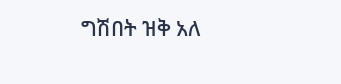ግሽበት ዝቅ አለ